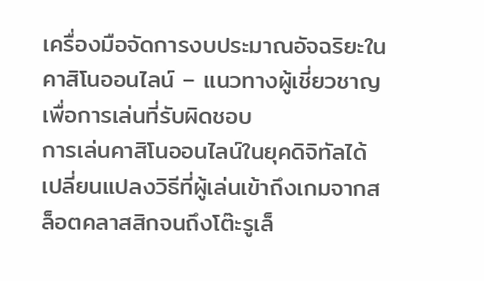เครื่องมือจัดการงบประมาณอัจฉริยะในคาสิโนออนไลน์ – แนวทางผู้เชี่ยวชาญเพื่อการเล่นที่รับผิดชอบ
การเล่นคาสิโนออนไลน์ในยุคดิจิทัลได้เปลี่ยนแปลงวิธีที่ผู้เล่นเข้าถึงเกมจากสล็อตคลาสสิกจนถึงโต๊ะรูเล็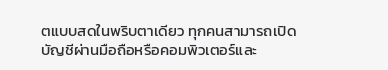ตแบบสดในพริบตาเดียว ทุกคนสามารถเปิดบัญชีผ่านมือถือหรือคอมพิวเตอร์และ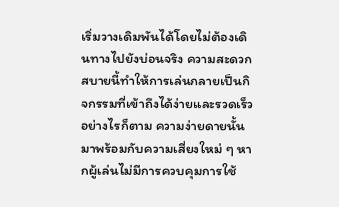เริ่มวางเดิมพันได้โดยไม่ต้องเดินทางไปยังบ่อนจริง ความสะดวกสบายนี้ทำให้การเล่นกลายเป็นกิจกรรมที่เข้าถึงได้ง่ายและรวดเร็ว อย่างไรก็ตาม ความง่ายดายนั้นมาพร้อมกับความเสี่ยงใหม่ ๆ หากผู้เล่นไม่มีการควบคุมการใช้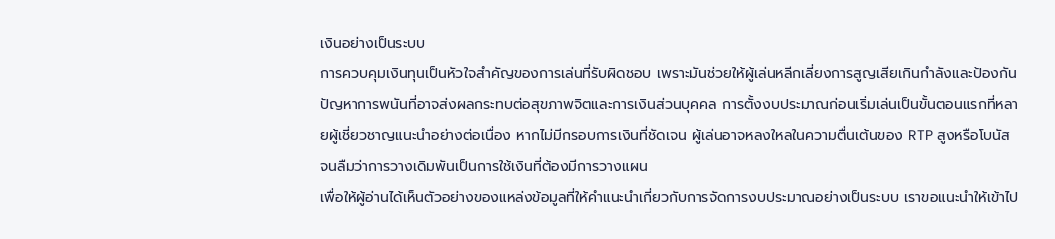เงินอย่างเป็นระบบ
การควบคุมเงินทุนเป็นหัวใจสำคัญของการเล่นที่รับผิดชอบ เพราะมันช่วยให้ผู้เล่นหลีกเลี่ยงการสูญเสียเกินกำลังและป้องกันปัญหาการพนันที่อาจส่งผลกระทบต่อสุขภาพจิตและการเงินส่วนบุคคล การตั้งงบประมาณก่อนเริ่มเล่นเป็นขั้นตอนแรกที่หลายผู้เชี่ยวชาญแนะนำอย่างต่อเนื่อง หากไม่มีกรอบการเงินที่ชัดเจน ผู้เล่นอาจหลงใหลในความตื่นเต้นของ RTP สูงหรือโบนัส จนลืมว่าการวางเดิมพันเป็นการใช้เงินที่ต้องมีการวางแผน
เพื่อให้ผู้อ่านได้เห็นตัวอย่างของแหล่งข้อมูลที่ให้คำแนะนำเกี่ยวกับการจัดการงบประมาณอย่างเป็นระบบ เราขอแนะนำให้เข้าไป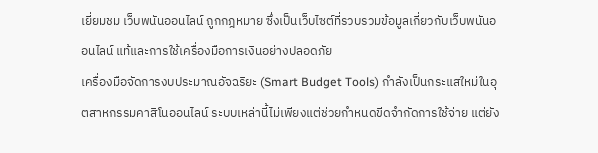เยี่ยมชม เว็บพนันออนไลน์ ถูกกฎหมาย ซึ่งเป็นเว็บไซต์ที่รวบรวมข้อมูลเกี่ยวกับเว็บพนันออนไลน์ แท้และการใช้เครื่องมือการเงินอย่างปลอดภัย
เครื่องมือจัดการงบประมาณอัจฉริยะ (Smart Budget Tools) กำลังเป็นกระแสใหม่ในอุตสาหกรรมคาสิโนออนไลน์ ระบบเหล่านี้ไม่เพียงแต่ช่วยกำหนดขีดจำกัดการใช้จ่าย แต่ยัง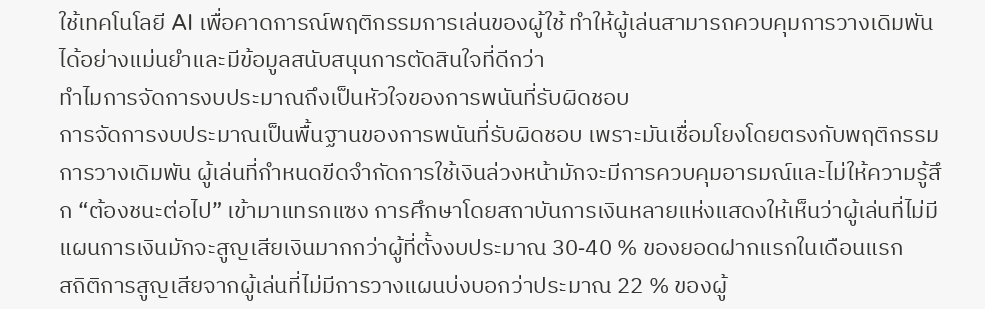ใช้เทคโนโลยี AI เพื่อคาดการณ์พฤติกรรมการเล่นของผู้ใช้ ทำให้ผู้เล่นสามารถควบคุมการวางเดิมพันได้อย่างแม่นยำและมีข้อมูลสนับสนุนการตัดสินใจที่ดีกว่า
ทำไมการจัดการงบประมาณถึงเป็นหัวใจของการพนันที่รับผิดชอบ
การจัดการงบประมาณเป็นพื้นฐานของการพนันที่รับผิดชอบ เพราะมันเชื่อมโยงโดยตรงกับพฤติกรรมการวางเดิมพัน ผู้เล่นที่กำหนดขีดจำกัดการใช้เงินล่วงหน้ามักจะมีการควบคุมอารมณ์และไม่ให้ความรู้สึก “ต้องชนะต่อไป” เข้ามาแทรกแซง การศึกษาโดยสถาบันการเงินหลายแห่งแสดงให้เห็นว่าผู้เล่นที่ไม่มีแผนการเงินมักจะสูญเสียเงินมากกว่าผู้ที่ตั้งงบประมาณ 30‑40 % ของยอดฝากแรกในเดือนแรก
สถิติการสูญเสียจากผู้เล่นที่ไม่มีการวางแผนบ่งบอกว่าประมาณ 22 % ของผู้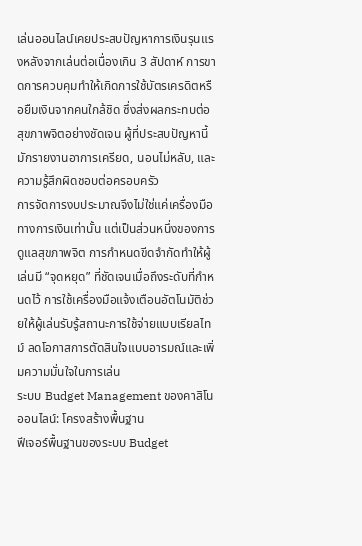เล่นออนไลน์เคยประสบปัญหาการเงินรุนแรงหลังจากเล่นต่อเนื่องเกิน 3 สัปดาห์ การขาดการควบคุมทำให้เกิดการใช้บัตรเครดิตหรือยืมเงินจากคนใกล้ชิด ซึ่งส่งผลกระทบต่อสุขภาพจิตอย่างชัดเจน ผู้ที่ประสบปัญหานี้มักรายงานอาการเครียด, นอนไม่หลับ, และความรู้สึกผิดชอบต่อครอบครัว
การจัดการงบประมาณจึงไม่ใช่แค่เครื่องมือทางการเงินเท่านั้น แต่เป็นส่วนหนึ่งของการดูแลสุขภาพจิต การกำหนดขีดจำกัดทำให้ผู้เล่นมี “จุดหยุด” ที่ชัดเจนเมื่อถึงระดับที่กำหนดไว้ การใช้เครื่องมือแจ้งเตือนอัตโนมัติช่วยให้ผู้เล่นรับรู้สถานะการใช้จ่ายแบบเรียลไทม์ ลดโอกาสการตัดสินใจแบบอารมณ์และเพิ่มความมั่นใจในการเล่น
ระบบ Budget Management ของคาสิโนออนไลน์: โครงสร้างพื้นฐาน
ฟีเจอร์พื้นฐานของระบบ Budget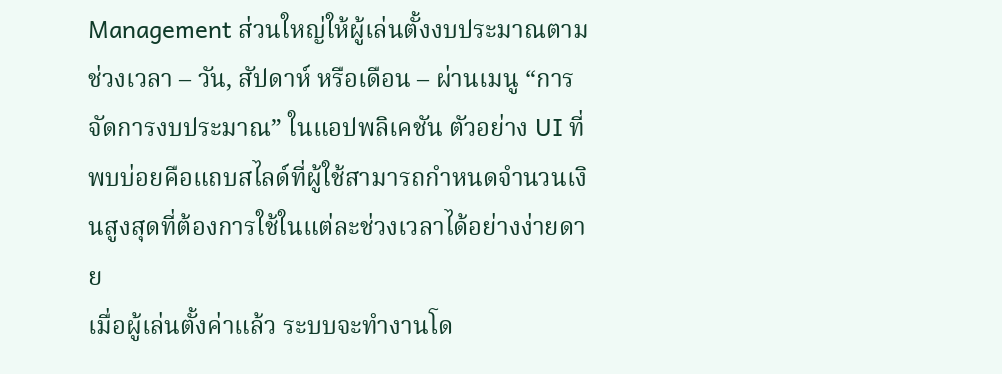Management ส่วนใหญ่ให้ผู้เล่นตั้งงบประมาณตามช่วงเวลา – วัน, สัปดาห์ หรือเดือน – ผ่านเมนู “การจัดการงบประมาณ” ในแอปพลิเคชัน ตัวอย่าง UI ที่พบบ่อยคือแถบสไลด์ที่ผู้ใช้สามารถกำหนดจำนวนเงินสูงสุดที่ต้องการใช้ในแต่ละช่วงเวลาได้อย่างง่ายดาย
เมื่อผู้เล่นตั้งค่าแล้ว ระบบจะทำงานโด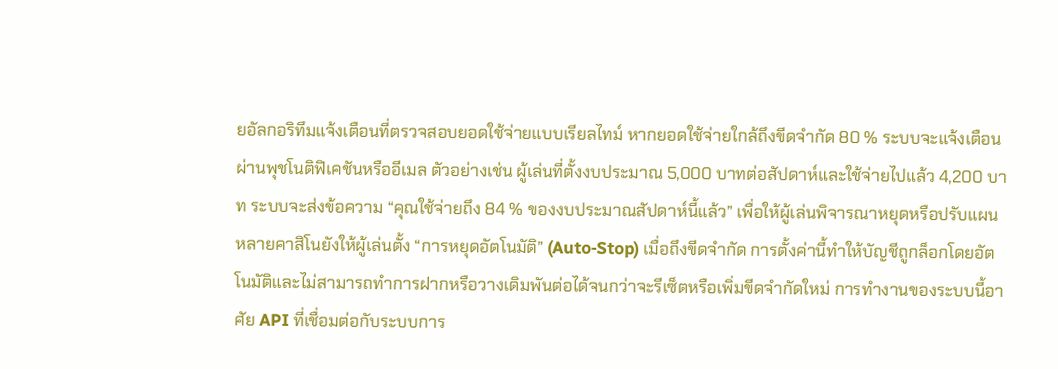ยอัลกอริทึมแจ้งเตือนที่ตรวจสอบยอดใช้จ่ายแบบเรียลไทม์ หากยอดใช้จ่ายใกล้ถึงขีดจำกัด 80 % ระบบจะแจ้งเตือนผ่านพุชโนติฟิเคชันหรืออีเมล ตัวอย่างเช่น ผู้เล่นที่ตั้งงบประมาณ 5,000 บาทต่อสัปดาห์และใช้จ่ายไปแล้ว 4,200 บาท ระบบจะส่งข้อความ “คุณใช้จ่ายถึง 84 % ของงบประมาณสัปดาห์นี้แล้ว” เพื่อให้ผู้เล่นพิจารณาหยุดหรือปรับแผน
หลายคาสิโนยังให้ผู้เล่นตั้ง “การหยุดอัตโนมัติ” (Auto‑Stop) เมื่อถึงขีดจำกัด การตั้งค่านี้ทำให้บัญชีถูกล็อกโดยอัตโนมัติและไม่สามารถทำการฝากหรือวางเดิมพันต่อได้จนกว่าจะรีเซ็ตหรือเพิ่มขีดจำกัดใหม่ การทำงานของระบบนี้อาศัย API ที่เชื่อมต่อกับระบบการ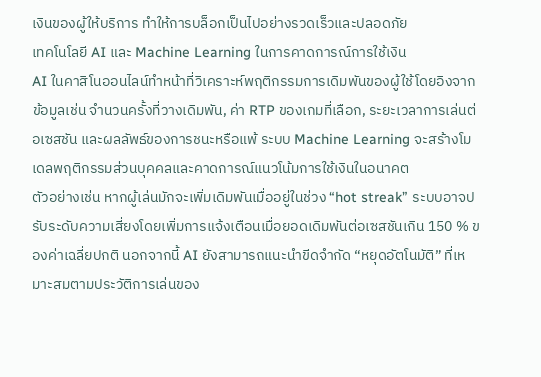เงินของผู้ให้บริการ ทำให้การบล็อกเป็นไปอย่างรวดเร็วและปลอดภัย
เทคโนโลยี AI และ Machine Learning ในการคาดการณ์การใช้เงิน
AI ในคาสิโนออนไลน์ทำหน้าที่วิเคราะห์พฤติกรรมการเดิมพันของผู้ใช้โดยอิงจากข้อมูลเช่น จำนวนครั้งที่วางเดิมพัน, ค่า RTP ของเกมที่เลือก, ระยะเวลาการเล่นต่อเซสชัน และผลลัพธ์ของการชนะหรือแพ้ ระบบ Machine Learning จะสร้างโมเดลพฤติกรรมส่วนบุคคลและคาดการณ์แนวโน้มการใช้เงินในอนาคต
ตัวอย่างเช่น หากผู้เล่นมักจะเพิ่มเดิมพันเมื่ออยู่ในช่วง “hot streak” ระบบอาจปรับระดับความเสี่ยงโดยเพิ่มการแจ้งเตือนเมื่อยอดเดิมพันต่อเซสชันเกิน 150 % ของค่าเฉลี่ยปกติ นอกจากนี้ AI ยังสามารถแนะนำขีดจำกัด “หยุดอัตโนมัติ” ที่เหมาะสมตามประวัติการเล่นของ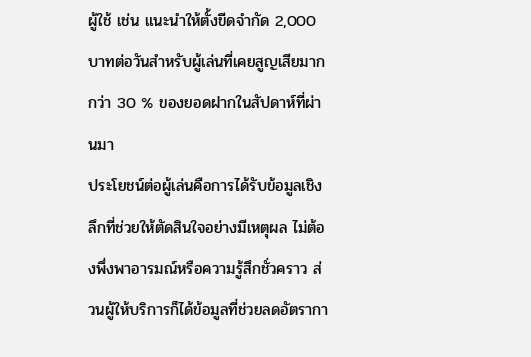ผู้ใช้ เช่น แนะนำให้ตั้งขีดจำกัด 2,000 บาทต่อวันสำหรับผู้เล่นที่เคยสูญเสียมากกว่า 30 % ของยอดฝากในสัปดาห์ที่ผ่านมา
ประโยชน์ต่อผู้เล่นคือการได้รับข้อมูลเชิงลึกที่ช่วยให้ตัดสินใจอย่างมีเหตุผล ไม่ต้องพึ่งพาอารมณ์หรือความรู้สึกชั่วคราว ส่วนผู้ให้บริการก็ได้ข้อมูลที่ช่วยลดอัตรากา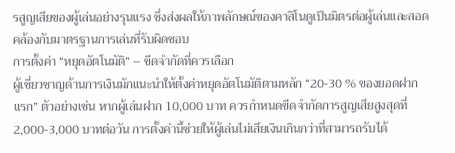รสูญเสียของผู้เล่นอย่างรุนแรง ซึ่งส่งผลให้ภาพลักษณ์ของคาสิโนดูเป็นมิตรต่อผู้เล่นและสอดคล้องกับมาตรฐานการเล่นที่รับผิดชอบ
การตั้งค่า “หยุดอัตโนมัติ” – ขีดจำกัดที่ควรเลือก
ผู้เชี่ยวชาญด้านการเงินมักแนะนำให้ตั้งค่าหยุดอัตโนมัติตามหลัก “20‑30 % ของยอดฝากแรก” ตัวอย่างเช่น หากผู้เล่นฝาก 10,000 บาท ควรกำหนดขีดจำกัดการสูญเสียสูงสุดที่ 2,000‑3,000 บาทต่อวัน การตั้งค่านี้ช่วยให้ผู้เล่นไม่เสียเงินเกินกว่าที่สามารถรับได้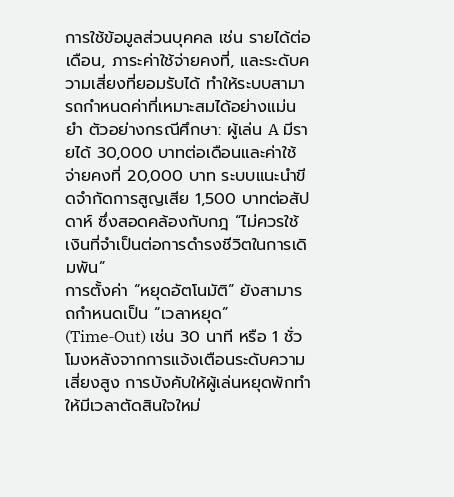การใช้ข้อมูลส่วนบุคคล เช่น รายได้ต่อเดือน, ภาระค่าใช้จ่ายคงที่, และระดับความเสี่ยงที่ยอมรับได้ ทำให้ระบบสามารถกำหนดค่าที่เหมาะสมได้อย่างแม่นยำ ตัวอย่างกรณีศึกษา: ผู้เล่น A มีรายได้ 30,000 บาทต่อเดือนและค่าใช้จ่ายคงที่ 20,000 บาท ระบบแนะนำขีดจำกัดการสูญเสีย 1,500 บาทต่อสัปดาห์ ซึ่งสอดคล้องกับกฎ “ไม่ควรใช้เงินที่จำเป็นต่อการดำรงชีวิตในการเดิมพัน”
การตั้งค่า “หยุดอัตโนมัติ” ยังสามารถกำหนดเป็น “เวลาหยุด” (Time‑Out) เช่น 30 นาที หรือ 1 ชั่วโมงหลังจากการแจ้งเตือนระดับความเสี่ยงสูง การบังคับให้ผู้เล่นหยุดพักทำให้มีเวลาตัดสินใจใหม่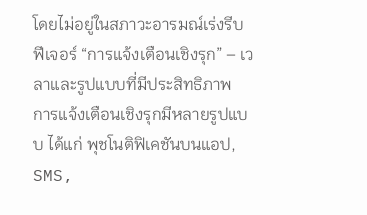โดยไม่อยู่ในสภาวะอารมณ์เร่งรีบ
ฟีเจอร์ “การแจ้งเตือนเชิงรุก” – เวลาและรูปแบบที่มีประสิทธิภาพ
การแจ้งเตือนเชิงรุกมีหลายรูปแบบ ได้แก่ พุชโนติฟิเคชันบนแอป, SMS,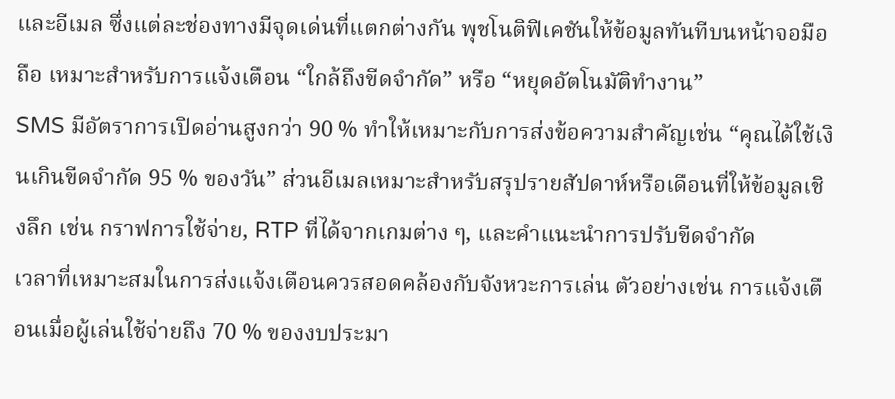และอีเมล ซึ่งแต่ละช่องทางมีจุดเด่นที่แตกต่างกัน พุชโนติฟิเคชันให้ข้อมูลทันทีบนหน้าจอมือถือ เหมาะสำหรับการแจ้งเตือน “ใกล้ถึงขีดจำกัด” หรือ “หยุดอัตโนมัติทำงาน”
SMS มีอัตราการเปิดอ่านสูงกว่า 90 % ทำให้เหมาะกับการส่งข้อความสำคัญเช่น “คุณได้ใช้เงินเกินขีดจำกัด 95 % ของวัน” ส่วนอีเมลเหมาะสำหรับสรุปรายสัปดาห์หรือเดือนที่ให้ข้อมูลเชิงลึก เช่น กราฟการใช้จ่าย, RTP ที่ได้จากเกมต่าง ๆ, และคำแนะนำการปรับขีดจำกัด
เวลาที่เหมาะสมในการส่งแจ้งเตือนควรสอดคล้องกับจังหวะการเล่น ตัวอย่างเช่น การแจ้งเตือนเมื่อผู้เล่นใช้จ่ายถึง 70 % ของงบประมา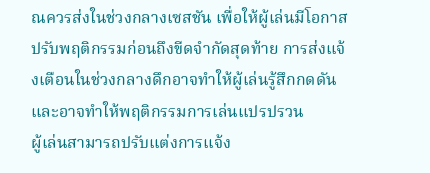ณควรส่งในช่วงกลางเซสชัน เพื่อให้ผู้เล่นมีโอกาสปรับพฤติกรรมก่อนถึงขีดจำกัดสุดท้าย การส่งแจ้งเตือนในช่วงกลางดึกอาจทำให้ผู้เล่นรู้สึกกดดันและอาจทำให้พฤติกรรมการเล่นแปรปรวน
ผู้เล่นสามารถปรับแต่งการแจ้ง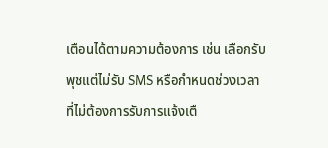เตือนได้ตามความต้องการ เช่น เลือกรับพุชแต่ไม่รับ SMS หรือกำหนดช่วงเวลาที่ไม่ต้องการรับการแจ้งเตื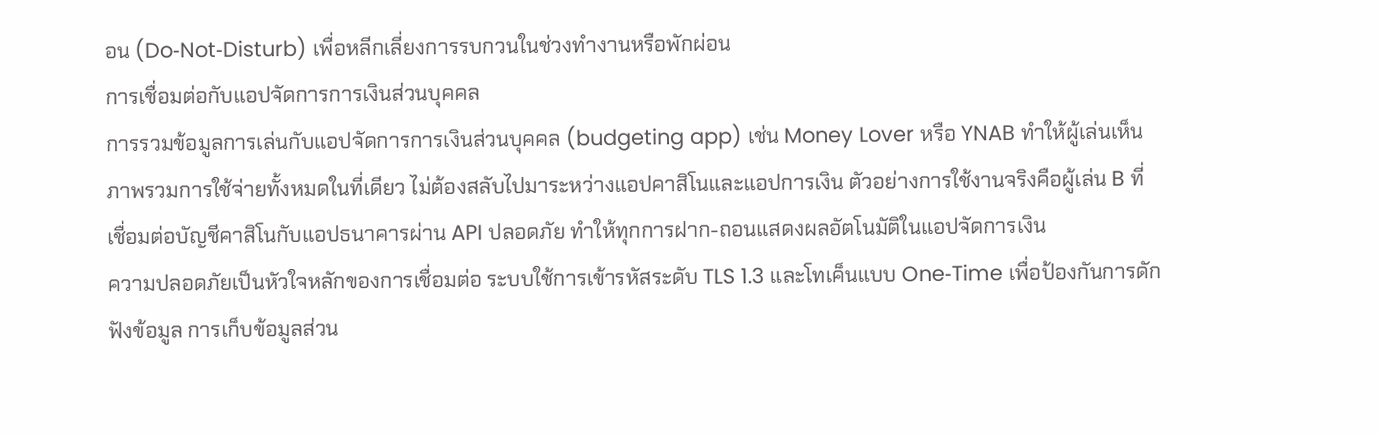อน (Do‑Not‑Disturb) เพื่อหลีกเลี่ยงการรบกวนในช่วงทำงานหรือพักผ่อน
การเชื่อมต่อกับแอปจัดการการเงินส่วนบุคคล
การรวมข้อมูลการเล่นกับแอปจัดการการเงินส่วนบุคคล (budgeting app) เช่น Money Lover หรือ YNAB ทำให้ผู้เล่นเห็นภาพรวมการใช้จ่ายทั้งหมดในที่เดียว ไม่ต้องสลับไปมาระหว่างแอปคาสิโนและแอปการเงิน ตัวอย่างการใช้งานจริงคือผู้เล่น B ที่เชื่อมต่อบัญชีคาสิโนกับแอปธนาคารผ่าน API ปลอดภัย ทำให้ทุกการฝาก-ถอนแสดงผลอัตโนมัติในแอปจัดการเงิน
ความปลอดภัยเป็นหัวใจหลักของการเชื่อมต่อ ระบบใช้การเข้ารหัสระดับ TLS 1.3 และโทเค็นแบบ One‑Time เพื่อป้องกันการดักฟังข้อมูล การเก็บข้อมูลส่วน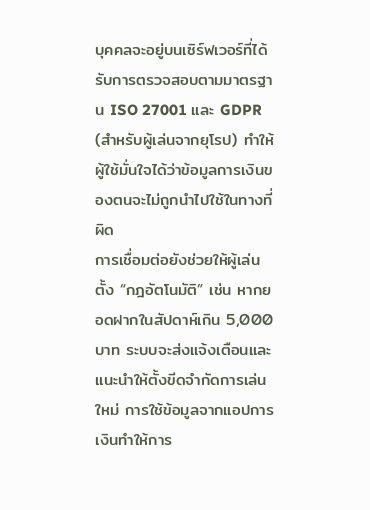บุคคลจะอยู่บนเซิร์ฟเวอร์ที่ได้รับการตรวจสอบตามมาตรฐาน ISO 27001 และ GDPR (สำหรับผู้เล่นจากยุโรป) ทำให้ผู้ใช้มั่นใจได้ว่าข้อมูลการเงินของตนจะไม่ถูกนำไปใช้ในทางที่ผิด
การเชื่อมต่อยังช่วยให้ผู้เล่นตั้ง “กฎอัตโนมัติ” เช่น หากยอดฝากในสัปดาห์เกิน 5,000 บาท ระบบจะส่งแจ้งเตือนและแนะนำให้ตั้งขีดจำกัดการเล่นใหม่ การใช้ข้อมูลจากแอปการเงินทำให้การ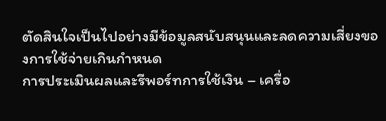ตัดสินใจเป็นไปอย่างมีข้อมูลสนับสนุนและลดความเสี่ยงของการใช้จ่ายเกินกำหนด
การประเมินผลและรีพอร์ทการใช้เงิน – เครื่อ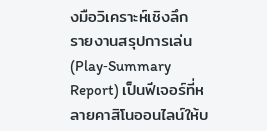งมือวิเคราะห์เชิงลึก
รายงานสรุปการเล่น (Play‑Summary Report) เป็นฟีเจอร์ที่หลายคาสิโนออนไลน์ให้บ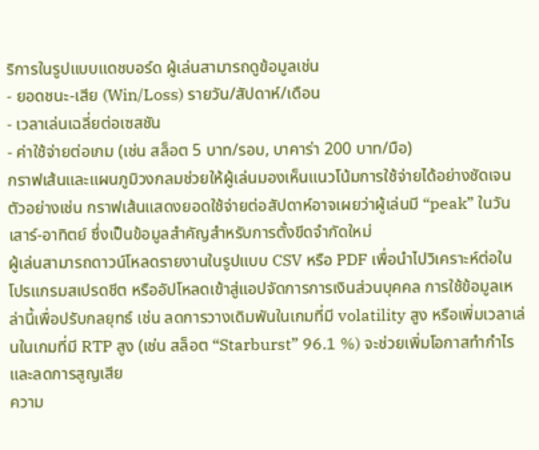ริการในรูปแบบแดชบอร์ด ผู้เล่นสามารถดูข้อมูลเช่น
- ยอดชนะ‑เสีย (Win/Loss) รายวัน/สัปดาห์/เดือน
- เวลาเล่นเฉลี่ยต่อเซสชัน
- ค่าใช้จ่ายต่อเกม (เช่น สล็อต 5 บาท/รอบ, บาคาร่า 200 บาท/มือ)
กราฟเส้นและแผนภูมิวงกลมช่วยให้ผู้เล่นมองเห็นแนวโน้มการใช้จ่ายได้อย่างชัดเจน ตัวอย่างเช่น กราฟเส้นแสดงยอดใช้จ่ายต่อสัปดาห์อาจเผยว่าผู้เล่นมี “peak” ในวันเสาร์‑อาทิตย์ ซึ่งเป็นข้อมูลสำคัญสำหรับการตั้งขีดจำกัดใหม่
ผู้เล่นสามารถดาวน์โหลดรายงานในรูปแบบ CSV หรือ PDF เพื่อนำไปวิเคราะห์ต่อในโปรแกรมสเปรดชีต หรืออัปโหลดเข้าสู่แอปจัดการการเงินส่วนบุคคล การใช้ข้อมูลเหล่านี้เพื่อปรับกลยุทธ์ เช่น ลดการวางเดิมพันในเกมที่มี volatility สูง หรือเพิ่มเวลาเล่นในเกมที่มี RTP สูง (เช่น สล็อต “Starburst” 96.1 %) จะช่วยเพิ่มโอกาสทำกำไรและลดการสูญเสีย
ความ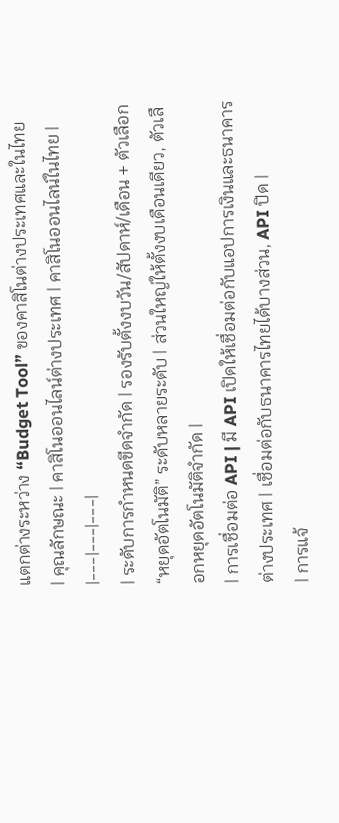แตกต่างระหว่าง “Budget Tool” ของคาสิโนต่างประเทศและในไทย
| คุณลักษณะ | คาสิโนออนไลน์ต่างประเทศ | คาสิโนออนไลน์ในไทย |
|---|---|---|
| ระดับการกำหนดขีดจำกัด | รองรับตั้งงบวัน/สัปดาห์/เดือน + ตัวเลือก “หยุดอัตโนมัติ” ระดับหลายระดับ | ส่วนใหญ่ให้ตั้งงบเดือนเดียว, ตัวเลือกหยุดอัตโนมัติจำกัด |
| การเชื่อมต่อ API | มี API เปิดให้เชื่อมต่อกับแอปการเงินและธนาคารต่างประเทศ | เชื่อมต่อกับธนาคารไทยได้บางส่วน, API ปิด |
| การแจ้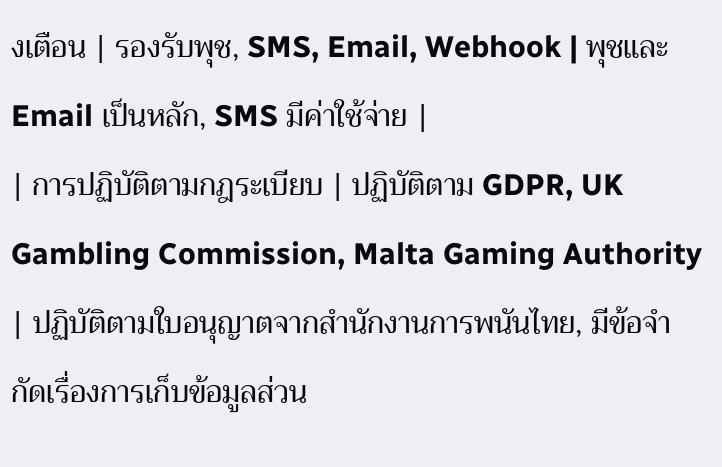งเตือน | รองรับพุช, SMS, Email, Webhook | พุชและ Email เป็นหลัก, SMS มีค่าใช้จ่าย |
| การปฏิบัติตามกฎระเบียบ | ปฏิบัติตาม GDPR, UK Gambling Commission, Malta Gaming Authority | ปฏิบัติตามใบอนุญาตจากสำนักงานการพนันไทย, มีข้อจำกัดเรื่องการเก็บข้อมูลส่วน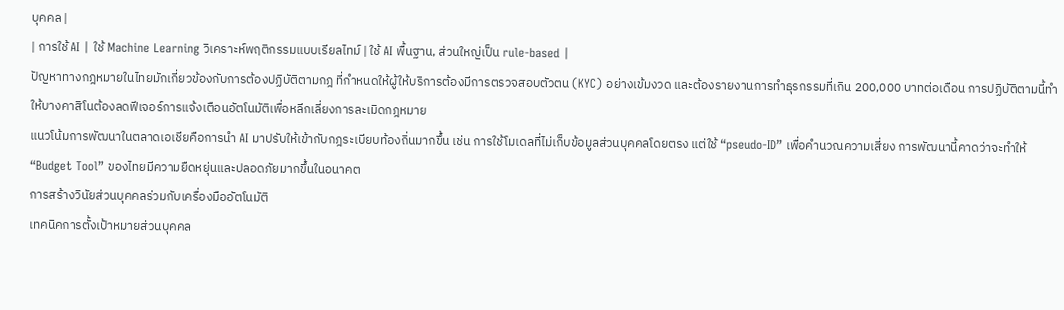บุคคล |
| การใช้ AI | ใช้ Machine Learning วิเคราะห์พฤติกรรมแบบเรียลไทม์ | ใช้ AI พื้นฐาน, ส่วนใหญ่เป็น rule‑based |
ปัญหาทางกฎหมายในไทยมักเกี่ยวข้องกับการต้องปฏิบัติตามกฎ ที่กำหนดให้ผู้ให้บริการต้องมีการตรวจสอบตัวตน (KYC) อย่างเข้มงวด และต้องรายงานการทำธุรกรรมที่เกิน 200,000 บาทต่อเดือน การปฏิบัติตามนี้ทำให้บางคาสิโนต้องลดฟีเจอร์การแจ้งเตือนอัตโนมัติเพื่อหลีกเลี่ยงการละเมิดกฎหมาย
แนวโน้มการพัฒนาในตลาดเอเชียคือการนำ AI มาปรับให้เข้ากับกฎระเบียบท้องถิ่นมากขึ้น เช่น การใช้โมเดลที่ไม่เก็บข้อมูลส่วนบุคคลโดยตรง แต่ใช้ “pseudo‑ID” เพื่อคำนวณความเสี่ยง การพัฒนานี้คาดว่าจะทำให้ “Budget Tool” ของไทยมีความยืดหยุ่นและปลอดภัยมากขึ้นในอนาคต
การสร้างวินัยส่วนบุคคลร่วมกับเครื่องมืออัตโนมัติ
เทคนิคการตั้งเป้าหมายส่วนบุคคล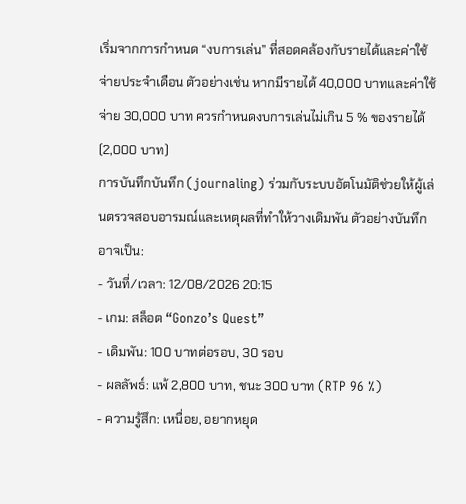เริ่มจากการกำหนด “งบการเล่น” ที่สอดคล้องกับรายได้และค่าใช้จ่ายประจำเดือน ตัวอย่างเช่น หากมีรายได้ 40,000 บาทและค่าใช้จ่าย 30,000 บาท ควรกำหนดงบการเล่นไม่เกิน 5 % ของรายได้ (2,000 บาท)
การบันทึกบันทึก (journaling) ร่วมกับระบบอัตโนมัติช่วยให้ผู้เล่นตรวจสอบอารมณ์และเหตุผลที่ทำให้วางเดิมพัน ตัวอย่างบันทึกอาจเป็น:
- วันที่/เวลา: 12/08/2026 20:15
- เกม: สล็อต “Gonzo’s Quest”
- เดิมพัน: 100 บาทต่อรอบ, 30 รอบ
- ผลลัพธ์: แพ้ 2,800 บาท, ชนะ 300 บาท (RTP 96 %)
- ความรู้สึก: เหนื่อย, อยากหยุด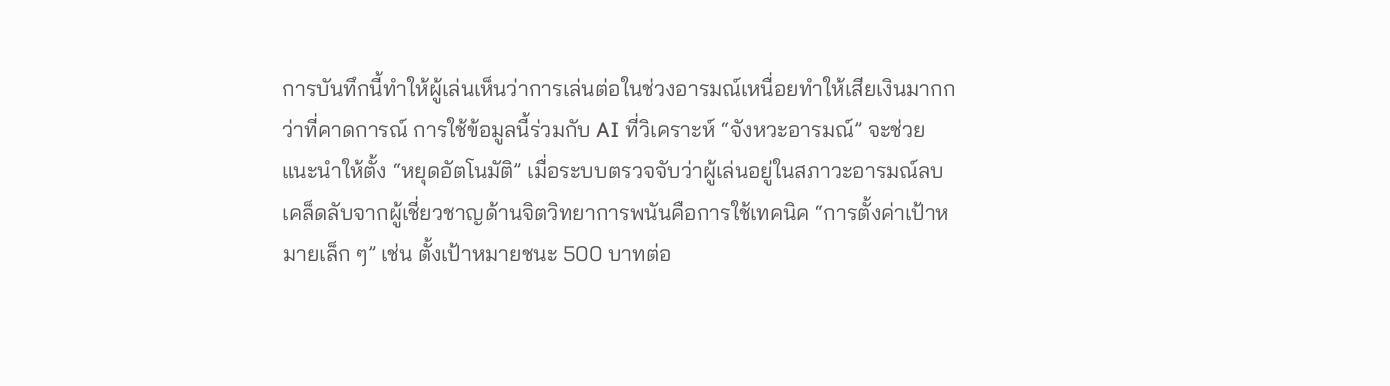การบันทึกนี้ทำให้ผู้เล่นเห็นว่าการเล่นต่อในช่วงอารมณ์เหนื่อยทำให้เสียเงินมากกว่าที่คาดการณ์ การใช้ข้อมูลนี้ร่วมกับ AI ที่วิเคราะห์ “จังหวะอารมณ์” จะช่วยแนะนำให้ตั้ง “หยุดอัตโนมัติ” เมื่อระบบตรวจจับว่าผู้เล่นอยู่ในสภาวะอารมณ์ลบ
เคล็ดลับจากผู้เชี่ยวชาญด้านจิตวิทยาการพนันคือการใช้เทคนิค “การตั้งค่าเป้าหมายเล็ก ๆ” เช่น ตั้งเป้าหมายชนะ 500 บาทต่อ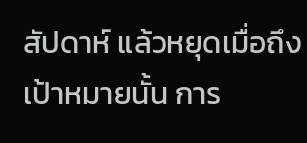สัปดาห์ แล้วหยุดเมื่อถึงเป้าหมายนั้น การ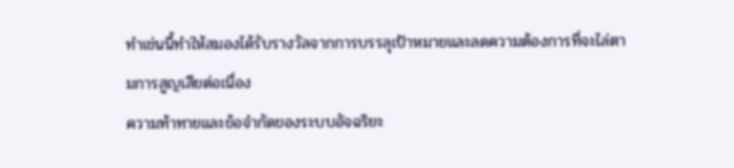ทำเช่นนี้ทำให้สมองได้รับรางวัลจากการบรรลุเป้าหมายและลดความต้องการที่จะไล่ตามการสูญเสียต่อเนื่อง
ความท้าทายและข้อจำกัดของระบบอัจฉริยะ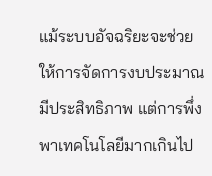แม้ระบบอัจฉริยะจะช่วยให้การจัดการงบประมาณมีประสิทธิภาพ แต่การพึ่งพาเทคโนโลยีมากเกินไป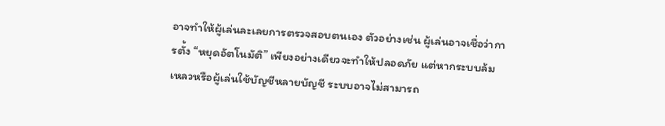อาจทำให้ผู้เล่นละเลยการตรวจสอบตนเอง ตัวอย่างเช่น ผู้เล่นอาจเชื่อว่าการตั้ง “หยุดอัตโนมัติ” เพียงอย่างเดียวจะทำให้ปลอดภัย แต่หากระบบล้มเหลวหรือผู้เล่นใช้บัญชีหลายบัญชี ระบบอาจไม่สามารถ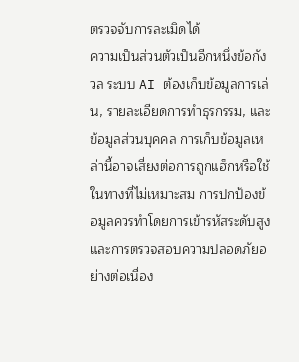ตรวจจับการละเมิดได้
ความเป็นส่วนตัวเป็นอีกหนึ่งข้อกังวล ระบบ AI ต้องเก็บข้อมูลการเล่น, รายละเอียดการทำธุรกรรม, และข้อมูลส่วนบุคคล การเก็บข้อมูลเหล่านี้อาจเสี่ยงต่อการถูกแฮ็กหรือใช้ในทางที่ไม่เหมาะสม การปกป้องข้อมูลควรทำโดยการเข้ารหัสระดับสูงและการตรวจสอบความปลอดภัยอย่างต่อเนื่อง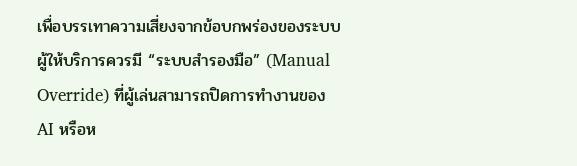เพื่อบรรเทาความเสี่ยงจากข้อบกพร่องของระบบ ผู้ให้บริการควรมี “ระบบสำรองมือ” (Manual Override) ที่ผู้เล่นสามารถปิดการทำงานของ AI หรือห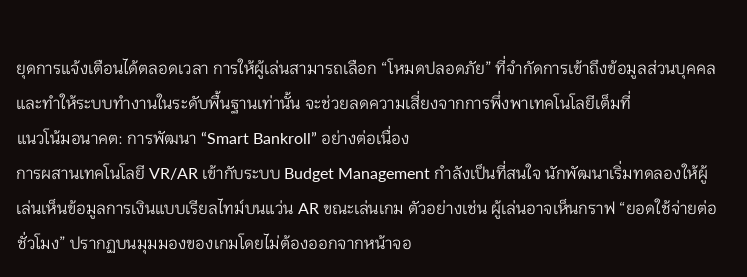ยุดการแจ้งเตือนได้ตลอดเวลา การให้ผู้เล่นสามารถเลือก “โหมดปลอดภัย” ที่จำกัดการเข้าถึงข้อมูลส่วนบุคคลและทำให้ระบบทำงานในระดับพื้นฐานเท่านั้น จะช่วยลดความเสี่ยงจากการพึ่งพาเทคโนโลยีเต็มที่
แนวโน้มอนาคต: การพัฒนา “Smart Bankroll” อย่างต่อเนื่อง
การผสานเทคโนโลยี VR/AR เข้ากับระบบ Budget Management กำลังเป็นที่สนใจ นักพัฒนาเริ่มทดลองให้ผู้เล่นเห็นข้อมูลการเงินแบบเรียลไทม์บนแว่น AR ขณะเล่นเกม ตัวอย่างเช่น ผู้เล่นอาจเห็นกราฟ “ยอดใช้จ่ายต่อชั่วโมง” ปรากฏบนมุมมองของเกมโดยไม่ต้องออกจากหน้าจอ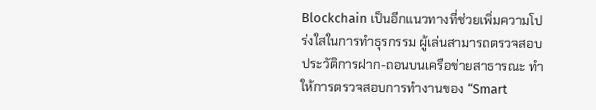Blockchain เป็นอีกแนวทางที่ช่วยเพิ่มความโปร่งใสในการทำธุรกรรม ผู้เล่นสามารถตรวจสอบประวัติการฝาก-ถอนบนเครือข่ายสาธารณะ ทำให้การตรวจสอบการทำงานของ “Smart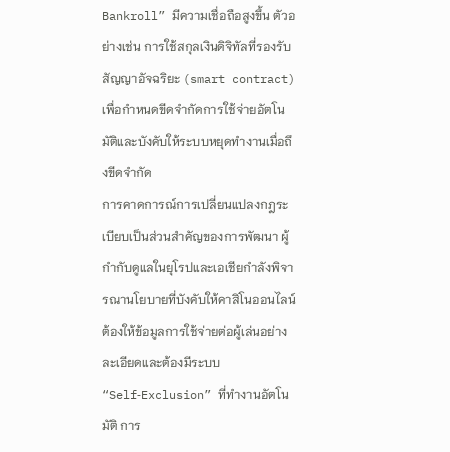Bankroll” มีความเชื่อถือสูงขึ้น ตัวอย่างเช่น การใช้สกุลเงินดิจิทัลที่รองรับสัญญาอัจฉริยะ (smart contract) เพื่อกำหนดขีดจำกัดการใช้จ่ายอัตโนมัติและบังคับให้ระบบหยุดทำงานเมื่อถึงขีดจำกัด
การคาดการณ์การเปลี่ยนแปลงกฎระเบียบเป็นส่วนสำคัญของการพัฒนา ผู้กำกับดูแลในยุโรปและเอเชียกำลังพิจารณานโยบายที่บังคับให้คาสิโนออนไลน์ต้องให้ข้อมูลการใช้จ่ายต่อผู้เล่นอย่างละเอียดและต้องมีระบบ “Self‑Exclusion” ที่ทำงานอัตโนมัติ การ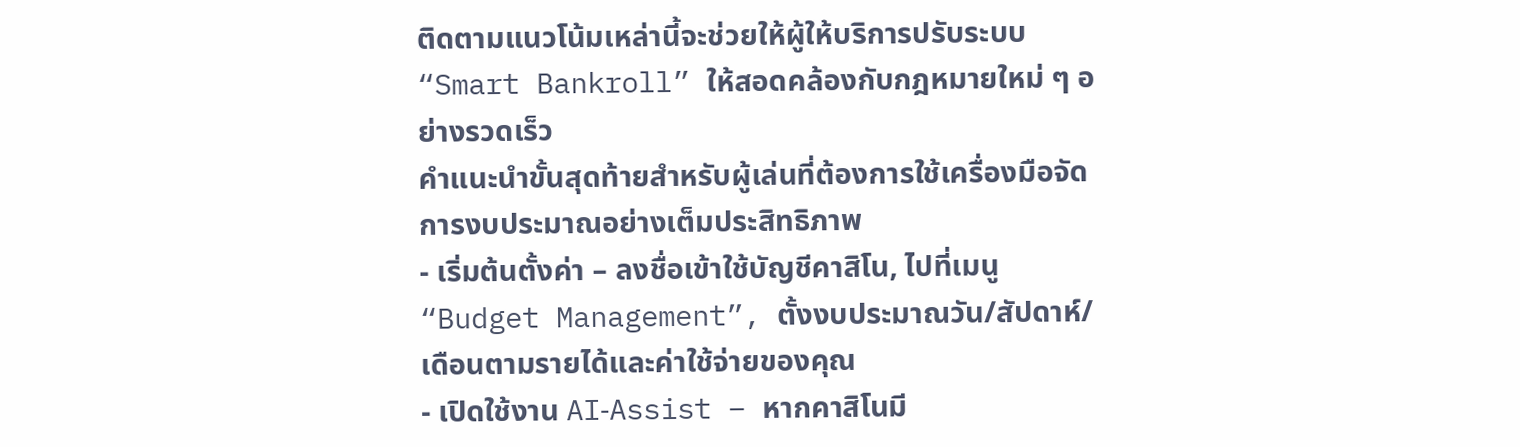ติดตามแนวโน้มเหล่านี้จะช่วยให้ผู้ให้บริการปรับระบบ “Smart Bankroll” ให้สอดคล้องกับกฎหมายใหม่ ๆ อย่างรวดเร็ว
คำแนะนำขั้นสุดท้ายสำหรับผู้เล่นที่ต้องการใช้เครื่องมือจัดการงบประมาณอย่างเต็มประสิทธิภาพ
- เริ่มต้นตั้งค่า – ลงชื่อเข้าใช้บัญชีคาสิโน, ไปที่เมนู “Budget Management”, ตั้งงบประมาณวัน/สัปดาห์/เดือนตามรายได้และค่าใช้จ่ายของคุณ
- เปิดใช้งาน AI‑Assist – หากคาสิโนมี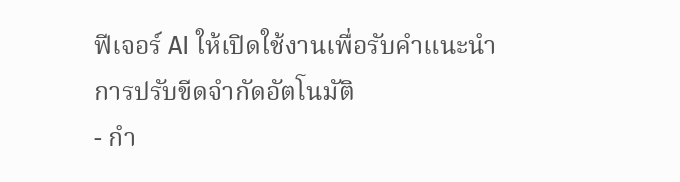ฟีเจอร์ AI ให้เปิดใช้งานเพื่อรับคำแนะนำการปรับขีดจำกัดอัตโนมัติ
- กำ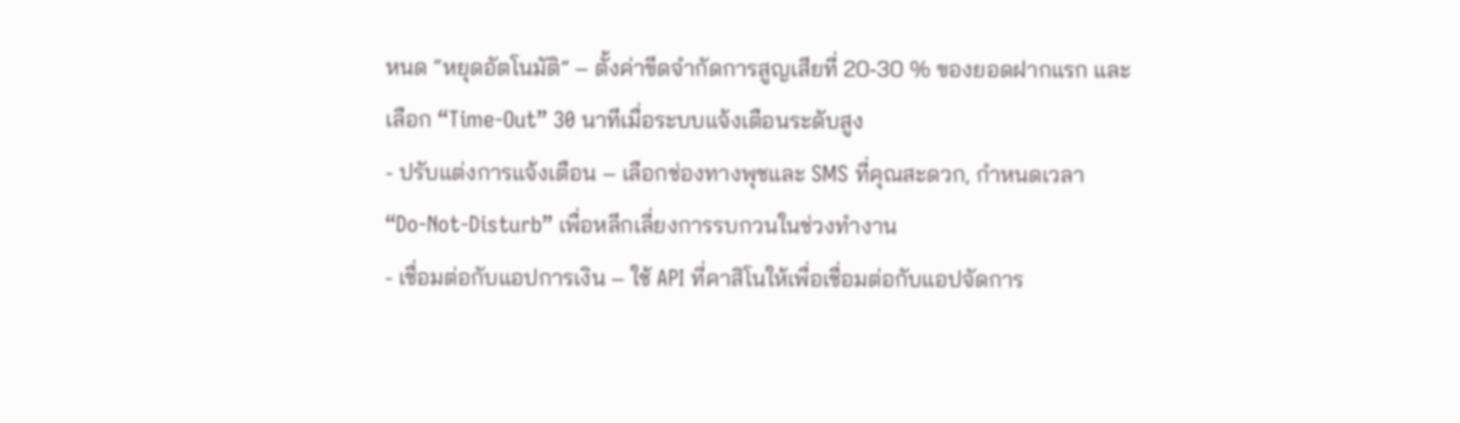หนด “หยุดอัตโนมัติ” – ตั้งค่าขีดจำกัดการสูญเสียที่ 20‑30 % ของยอดฝากแรก และเลือก “Time‑Out” 30 นาทีเมื่อระบบแจ้งเตือนระดับสูง
- ปรับแต่งการแจ้งเตือน – เลือกช่องทางพุชและ SMS ที่คุณสะดวก, กำหนดเวลา “Do‑Not‑Disturb” เพื่อหลีกเลี่ยงการรบกวนในช่วงทำงาน
- เชื่อมต่อกับแอปการเงิน – ใช้ API ที่คาสิโนให้เพื่อเชื่อมต่อกับแอปจัดการ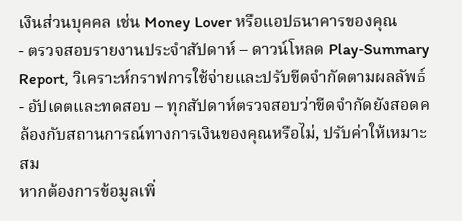เงินส่วนบุคคล เช่น Money Lover หรือแอปธนาคารของคุณ
- ตรวจสอบรายงานประจำสัปดาห์ – ดาวน์โหลด Play‑Summary Report, วิเคราะห์กราฟการใช้จ่ายและปรับขีดจำกัดตามผลลัพธ์
- อัปเดตและทดสอบ – ทุกสัปดาห์ตรวจสอบว่าขีดจำกัดยังสอดคล้องกับสถานการณ์ทางการเงินของคุณหรือไม่, ปรับค่าให้เหมาะสม
หากต้องการข้อมูลเพิ่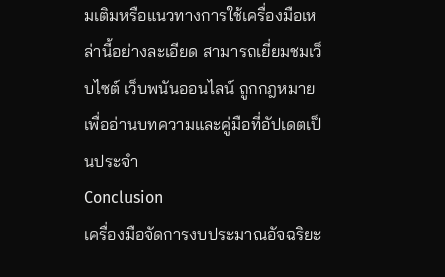มเติมหรือแนวทางการใช้เครื่องมือเหล่านี้อย่างละเอียด สามารถเยี่ยมชมเว็บไซต์ เว็บพนันออนไลน์ ถูกกฎหมาย เพื่ออ่านบทความและคู่มือที่อัปเดตเป็นประจำ
Conclusion
เครื่องมือจัดการงบประมาณอัจฉริยะ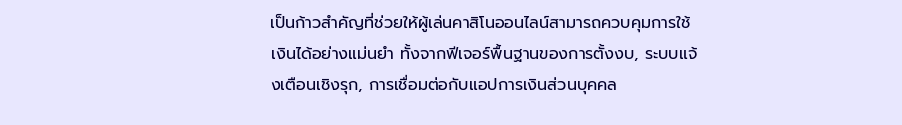เป็นก้าวสำคัญที่ช่วยให้ผู้เล่นคาสิโนออนไลน์สามารถควบคุมการใช้เงินได้อย่างแม่นยำ ทั้งจากฟีเจอร์พื้นฐานของการตั้งงบ, ระบบแจ้งเตือนเชิงรุก, การเชื่อมต่อกับแอปการเงินส่วนบุคคล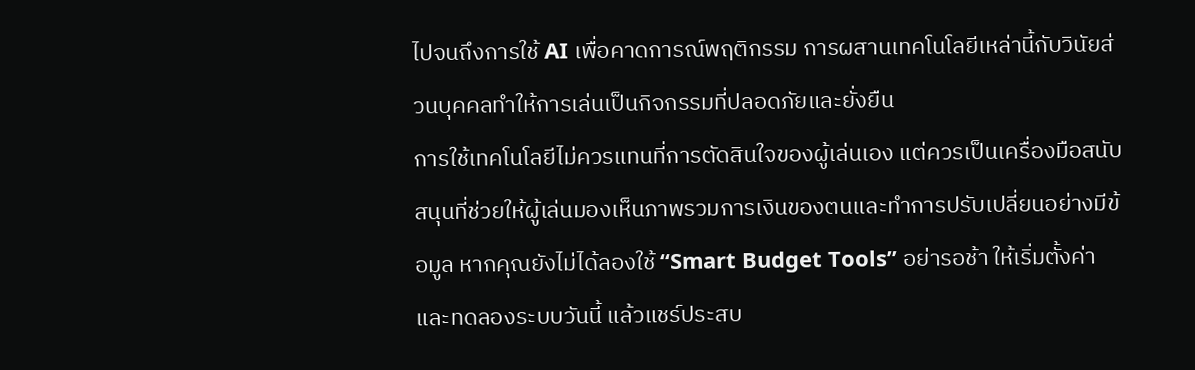ไปจนถึงการใช้ AI เพื่อคาดการณ์พฤติกรรม การผสานเทคโนโลยีเหล่านี้กับวินัยส่วนบุคคลทำให้การเล่นเป็นกิจกรรมที่ปลอดภัยและยั่งยืน
การใช้เทคโนโลยีไม่ควรแทนที่การตัดสินใจของผู้เล่นเอง แต่ควรเป็นเครื่องมือสนับสนุนที่ช่วยให้ผู้เล่นมองเห็นภาพรวมการเงินของตนและทำการปรับเปลี่ยนอย่างมีข้อมูล หากคุณยังไม่ได้ลองใช้ “Smart Budget Tools” อย่ารอช้า ให้เริ่มตั้งค่าและทดลองระบบวันนี้ แล้วแชร์ประสบ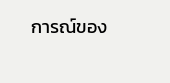การณ์ของ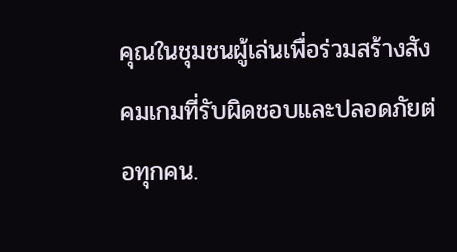คุณในชุมชนผู้เล่นเพื่อร่วมสร้างสังคมเกมที่รับผิดชอบและปลอดภัยต่อทุกคน.